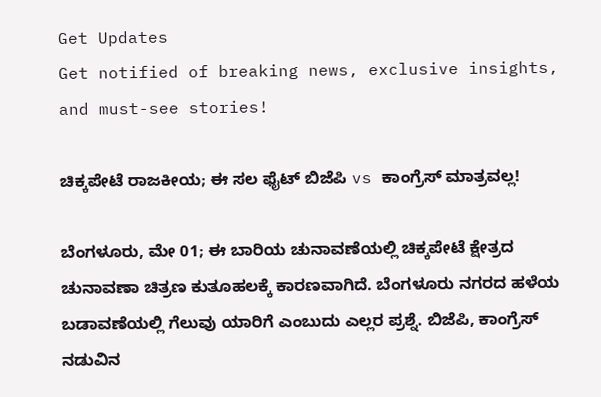Get Updates
Get notified of breaking news, exclusive insights, and must-see stories!

ಚಿಕ್ಕಪೇಟೆ ರಾಜಕೀಯ; ಈ ಸಲ ಫೈಟ್ ಬಿಜೆಪಿ vs ಕಾಂಗ್ರೆಸ್ ಮಾತ್ರವಲ್ಲ!

ಬೆಂಗಳೂರು, ಮೇ 01; ಈ ಬಾರಿಯ ಚುನಾವಣೆಯಲ್ಲಿ ಚಿಕ್ಕಪೇಟೆ ಕ್ಷೇತ್ರದ ಚುನಾವಣಾ ಚಿತ್ರಣ ಕುತೂಹಲಕ್ಕೆ ಕಾರಣವಾಗಿದೆ. ಬೆಂಗಳೂರು ನಗರದ ಹಳೆಯ ಬಡಾವಣೆಯಲ್ಲಿ ಗೆಲುವು ಯಾರಿಗೆ ಎಂಬುದು ಎಲ್ಲರ ಪ್ರಶ್ನೆ. ಬಿಜೆಪಿ, ಕಾಂಗ್ರೆಸ್ ನಡುವಿನ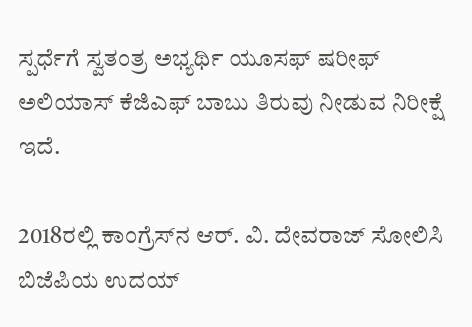ಸ್ಪರ್ಧೆಗೆ ಸ್ವತಂತ್ರ ಅಭ್ಯರ್ಥಿ ಯೂಸಫ್ ಷರೀಫ್ ಅಲಿಯಾಸ್ ಕೆಜಿಎಫ್ ಬಾಬು ತಿರುವು ನೀಡುವ ನಿರೀಕ್ಷೆ ಇದೆ.

2018ರಲ್ಲಿ ಕಾಂಗ್ರೆಸ್‌ನ ಆರ್. ವಿ. ದೇವರಾಜ್ ಸೋಲಿಸಿ ಬಿಜೆಪಿಯ ಉದಯ್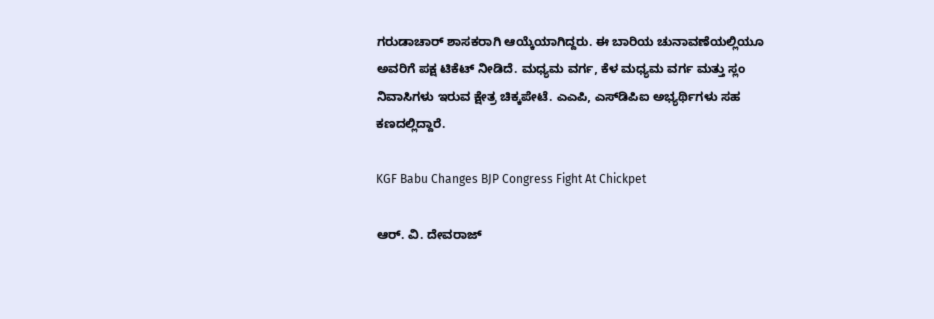ಗರುಡಾಚಾರ್ ಶಾಸಕರಾಗಿ ಆಯ್ಕೆಯಾಗಿದ್ದರು. ಈ ಬಾರಿಯ ಚುನಾವಣೆಯಲ್ಲಿಯೂ ಅವರಿಗೆ ಪಕ್ಷ ಟಿಕೆಟ್ ನೀಡಿದೆ. ಮಧ್ಯಮ ವರ್ಗ, ಕೆಳ ಮಧ್ಯಮ ವರ್ಗ ಮತ್ತು ಸ್ಲಂ ನಿವಾಸಿಗಳು ಇರುವ ಕ್ಷೇತ್ರ ಚಿಕ್ಕಪೇಟೆ. ಎಎಪಿ, ಎಸ್‌ಡಿಪಿಐ ಅಭ್ಯರ್ಥಿಗಳು ಸಹ ಕಣದಲ್ಲಿದ್ದಾರೆ.

KGF Babu Changes BJP Congress Fight At Chickpet

ಆರ್. ವಿ. ದೇವರಾಜ್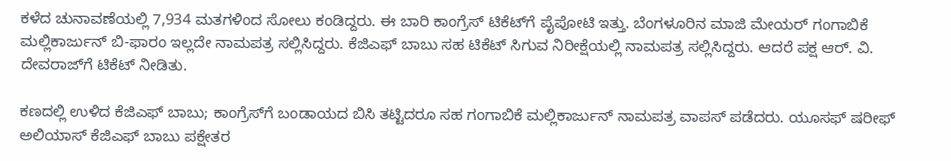ಕಳೆದ ಚುನಾವಣೆಯಲ್ಲಿ 7,934 ಮತಗಳಿಂದ ಸೋಲು ಕಂಡಿದ್ದರು. ಈ ಬಾರಿ ಕಾಂಗ್ರೆಸ್‌ ಟಿಕೆಟ್‌ಗೆ ಪೈಪೋಟಿ ಇತ್ತು. ಬೆಂಗಳೂರಿನ ಮಾಜಿ ಮೇಯರ್ ಗಂಗಾಬಿಕೆ ಮಲ್ಲಿಕಾರ್ಜುನ್ ಬಿ-ಫಾರಂ ಇಲ್ಲದೇ ನಾಮಪತ್ರ ಸಲ್ಲಿಸಿದ್ದರು. ಕೆಜಿಎಫ್ ಬಾಬು ಸಹ ಟಿಕೆಟ್ ಸಿಗುವ ನಿರೀಕ್ಷೆಯಲ್ಲಿ ನಾಮಪತ್ರ ಸಲ್ಲಿಸಿದ್ದರು. ಆದರೆ ಪಕ್ಷ ಆರ್. ವಿ. ದೇವರಾಜ್‌ಗೆ ಟಿಕೆಟ್ ನೀಡಿತು.

ಕಣದಲ್ಲಿ ಉಳಿದ ಕೆಜಿಎಫ್ ಬಾಬು; ಕಾಂಗ್ರೆಸ್‌ಗೆ ಬಂಡಾಯದ ಬಿಸಿ ತಟ್ಟಿದರೂ ಸಹ ಗಂಗಾಬಿಕೆ ಮಲ್ಲಿಕಾರ್ಜುನ್ ನಾಮಪತ್ರ ವಾಪಸ್ ಪಡೆದರು. ಯೂಸಫ್ ಷರೀಫ್ ಅಲಿಯಾಸ್ ಕೆಜಿಎಫ್ ಬಾಬು ಪಕ್ಷೇತರ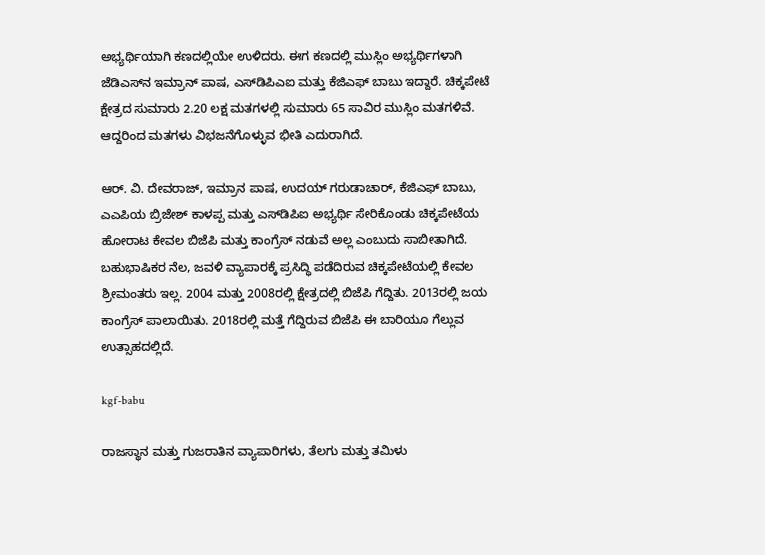ಅಭ್ಯರ್ಥಿಯಾಗಿ ಕಣದಲ್ಲಿಯೇ ಉಳಿದರು. ಈಗ ಕಣದಲ್ಲಿ ಮುಸ್ಲಿಂ ಅಭ್ಯರ್ಥಿಗಳಾಗಿ ಜೆಡಿಎಸ್‌ನ ಇಮ್ರಾನ್ ಪಾಷ, ಎಸ್‌ಡಿಪಿಎಐ ಮತ್ತು ಕೆಜಿಎಫ್ ಬಾಬು ಇದ್ದಾರೆ. ಚಿಕ್ಕಪೇಟೆ ಕ್ಷೇತ್ರದ ಸುಮಾರು 2.20 ಲಕ್ಷ ಮತಗಳಲ್ಲಿ ಸುಮಾರು 65 ಸಾವಿರ ಮುಸ್ಲಿಂ ಮತಗಳಿವೆ. ಆದ್ದರಿಂದ ಮತಗಳು ವಿಭಜನೆಗೊಳ್ಳುವ ಭೀತಿ ಎದುರಾಗಿದೆ.

ಆರ್. ವಿ. ದೇವರಾಜ್, ಇಮ್ರಾನ ಪಾಷ, ಉದಯ್ ಗರುಡಾಚಾರ್, ಕೆಜಿಎಫ್ ಬಾಬು, ಎಎಪಿಯ ಬ್ರಿಜೇಶ್‌ ಕಾಳಪ್ಪ ಮತ್ತು ಎಸ್‌ಡಿಪಿಐ ಅಭ್ಯರ್ಥಿ ಸೇರಿಕೊಂಡು ಚಿಕ್ಕಪೇಟೆಯ ಹೋರಾಟ ಕೇವಲ ಬಿಜೆಪಿ ಮತ್ತು ಕಾಂಗ್ರೆಸ್ ನಡುವೆ ಅಲ್ಲ ಎಂಬುದು ಸಾಬೀತಾಗಿದೆ. ಬಹುಭಾಷಿಕರ ನೆಲ, ಜವಳಿ ವ್ಯಾಪಾರಕ್ಕೆ ಪ್ರಸಿದ್ಧಿ ಪಡೆದಿರುವ ಚಿಕ್ಕಪೇಟೆಯಲ್ಲಿ ಕೇವಲ ಶ್ರೀಮಂತರು ಇಲ್ಲ. 2004 ಮತ್ತು 2008ರಲ್ಲಿ ಕ್ಷೇತ್ರದಲ್ಲಿ ಬಿಜೆಪಿ ಗೆದ್ದಿತು. 2013ರಲ್ಲಿ ಜಯ ಕಾಂಗ್ರೆಸ್ ಪಾಲಾಯಿತು. 2018ರಲ್ಲಿ ಮತ್ತೆ ಗೆದ್ದಿರುವ ಬಿಜೆಪಿ ಈ ಬಾರಿಯೂ ಗೆಲ್ಲುವ ಉತ್ಸಾಹದಲ್ಲಿದೆ.

kgf-babu

ರಾಜಸ್ಥಾನ ಮತ್ತು ಗುಜರಾತಿನ ವ್ಯಾಪಾರಿಗಳು, ತೆಲಗು ಮತ್ತು ತಮಿಳು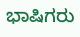ಭಾಷಿಗರು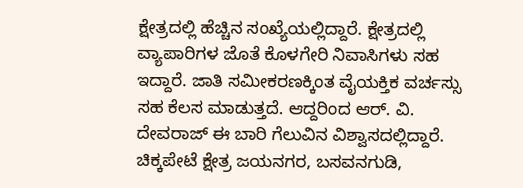ಕ್ಷೇತ್ರದಲ್ಲಿ ಹೆಚ್ಚಿನ ಸಂಖ್ಯೆಯಲ್ಲಿದ್ದಾರೆ. ಕ್ಷೇತ್ರದಲ್ಲಿ ವ್ಯಾಪಾರಿಗಳ ಜೊತೆ ಕೊಳಗೇರಿ ನಿವಾಸಿಗಳು ಸಹ ಇದ್ದಾರೆ. ಜಾತಿ ಸಮೀಕರಣಕ್ಕಿಂತ ವೈಯಕ್ತಿಕ ವರ್ಚಸ್ಸು ಸಹ ಕೆಲಸ ಮಾಡುತ್ತದೆ. ಆದ್ದರಿಂದ ಆರ್. ವಿ. ದೇವರಾಜ್ ಈ ಬಾರಿ ಗೆಲುವಿನ ವಿಶ್ವಾಸದಲ್ಲಿದ್ದಾರೆ. ಚಿಕ್ಕಪೇಟೆ ಕ್ಷೇತ್ರ ಜಯನಗರ, ಬಸವನಗುಡಿ,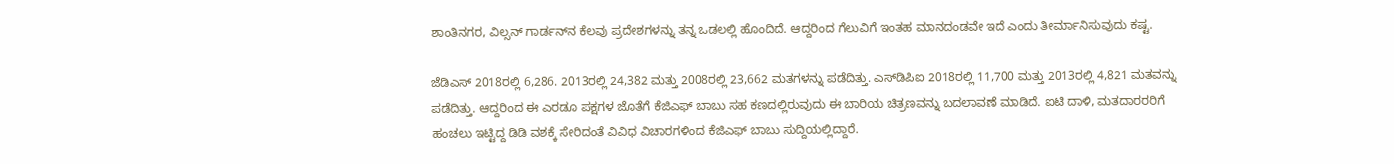ಶಾಂತಿನಗರ, ವಿಲ್ಸನ್ ಗಾರ್ಡನ್‌ನ ಕೆಲವು ಪ್ರದೇಶಗಳನ್ನು ತನ್ನ ಒಡಲಲ್ಲಿ ಹೊಂದಿದೆ. ಆದ್ದರಿಂದ ಗೆಲುವಿಗೆ ಇಂತಹ ಮಾನದಂಡವೇ ಇದೆ ಎಂದು ತೀರ್ಮಾನಿಸುವುದು ಕಷ್ಟ.

ಜೆಡಿಎಸ್ 2018ರಲ್ಲಿ 6,286. 2013ರಲ್ಲಿ 24,382 ಮತ್ತು 2008ರಲ್ಲಿ 23,662 ಮತಗಳನ್ನು ಪಡೆದಿತ್ತು. ಎಸ್‌ಡಿಪಿಐ 2018ರಲ್ಲಿ 11,700 ಮತ್ತು 2013ರಲ್ಲಿ 4,821 ಮತವನ್ನು ಪಡೆದಿತ್ತು. ಆದ್ದರಿಂದ ಈ ಎರಡೂ ಪಕ್ಷಗಳ ಜೊತೆಗೆ ಕೆಜಿಎಫ್ ಬಾಬು ಸಹ ಕಣದಲ್ಲಿರುವುದು ಈ ಬಾರಿಯ ಚಿತ್ರಣವನ್ನು ಬದಲಾವಣೆ ಮಾಡಿದೆ. ಐಟಿ ದಾಳಿ, ಮತದಾರರರಿಗೆ ಹಂಚಲು ಇಟ್ಟಿದ್ದ ಡಿಡಿ ವಶಕ್ಕೆ ಸೇರಿದಂತೆ ವಿವಿಧ ವಿಚಾರಗಳಿಂದ ಕೆಜಿಎಫ್ ಬಾಬು ಸುದ್ದಿಯಲ್ಲಿದ್ದಾರೆ.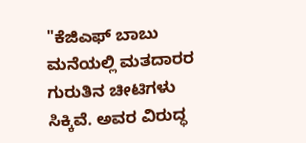"ಕೆಜಿಎಫ್ ಬಾಬು ಮನೆಯಲ್ಲಿ ಮತದಾರರ ಗುರುತಿನ ಚೀಟಿಗಳು ಸಿಕ್ಕಿವೆ. ಅವರ ವಿರುದ್ಧ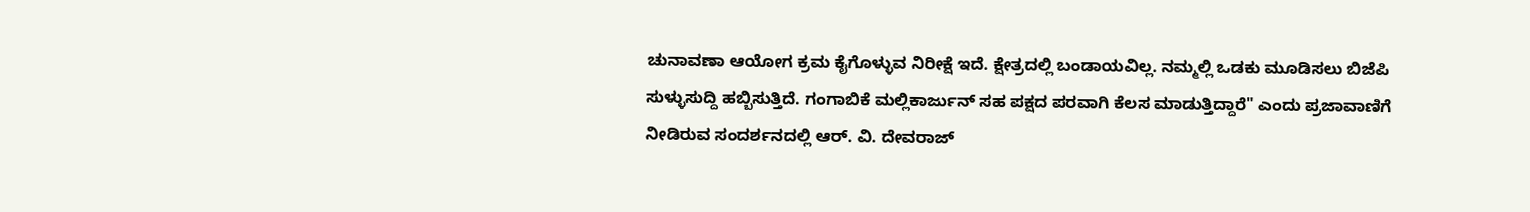ಚುನಾವಣಾ ಆಯೋಗ ಕ್ರಮ ಕೈಗೊಳ್ಳುವ ನಿರೀಕ್ಷೆ ಇದೆ. ಕ್ಷೇತ್ರದಲ್ಲಿ ಬಂಡಾಯವಿಲ್ಲ. ನಮ್ಮಲ್ಲಿ ಒಡಕು ಮೂಡಿಸಲು ಬಿಜೆಪಿ ಸುಳ್ಳುಸುದ್ದಿ ಹಬ್ಬಿಸುತ್ತಿದೆ. ಗಂಗಾಬಿಕೆ ಮಲ್ಲಿಕಾರ್ಜುನ್ ಸಹ ಪಕ್ಷದ ಪರವಾಗಿ ಕೆಲಸ ಮಾಡುತ್ತಿದ್ದಾರೆ" ಎಂದು ಪ್ರಜಾವಾಣಿಗೆ ನೀಡಿರುವ ಸಂದರ್ಶನದಲ್ಲಿ ಆರ್. ವಿ. ದೇವರಾಜ್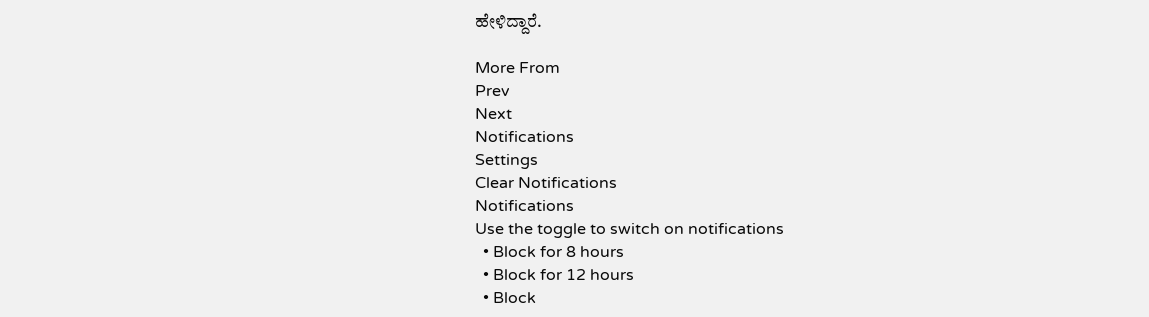ಹೇಳಿದ್ದಾರೆ.

More From
Prev
Next
Notifications
Settings
Clear Notifications
Notifications
Use the toggle to switch on notifications
  • Block for 8 hours
  • Block for 12 hours
  • Block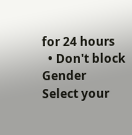for 24 hours
  • Don't block
Gender
Select your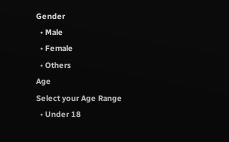Gender
  • Male
  • Female
  • Others
Age
Select your Age Range
  • Under 18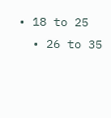• 18 to 25
  • 26 to 35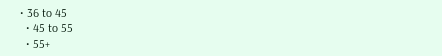• 36 to 45
  • 45 to 55
  • 55+